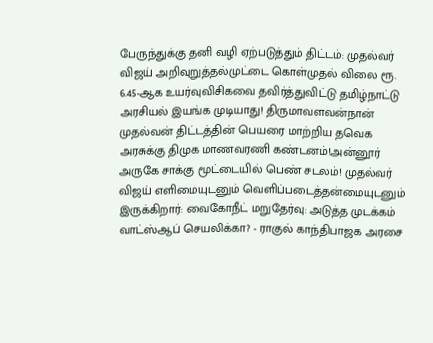பேருந்துக்கு தனி வழி ஏற்படுத்தும் திட்டம்: முதல்வர் விஜய் அறிவுறுத்தல்முட்டை கொள்முதல் விலை ரூ. 6.45-ஆக உயர்வுவிசிகவை தவிர்த்துவிட்டு தமிழ்நாட்டு அரசியல் இயங்க முடியாது! திருமாவளவன்நான் முதல்வன் திட்டத்தின் பெயரை மாற்றிய தவெக அரசுக்கு திமுக மாணவரணி கண்டனம்!அன்னூர் அருகே சாக்கு மூட்டையில் பெண் சடலம்! முதல்வர் விஜய் எளிமையுடனும் வெளிப்படைத்தன்மையுடனும் இருக்கிறார்: வைகோநீட் மறுதேர்வு: அடுத்த முடக்கம் வாட்ஸ்ஆப் செயலிக்கா? - ராகுல் காந்திபாஜக அரசை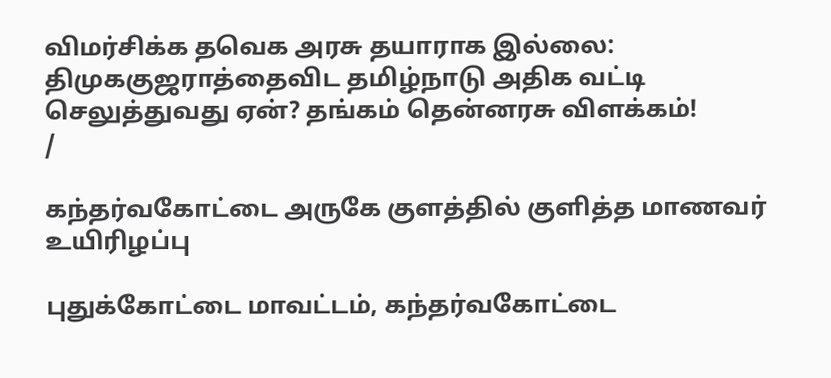விமர்சிக்க தவெக அரசு தயாராக இல்லை: திமுககுஜராத்தைவிட தமிழ்நாடு அதிக வட்டி செலுத்துவது ஏன்? தங்கம் தென்னரசு விளக்கம்!
/

கந்தர்வகோட்டை அருகே குளத்தில் குளித்த மாணவர் உயிரிழப்பு

புதுக்கோட்டை மாவட்டம், கந்தர்வகோட்டை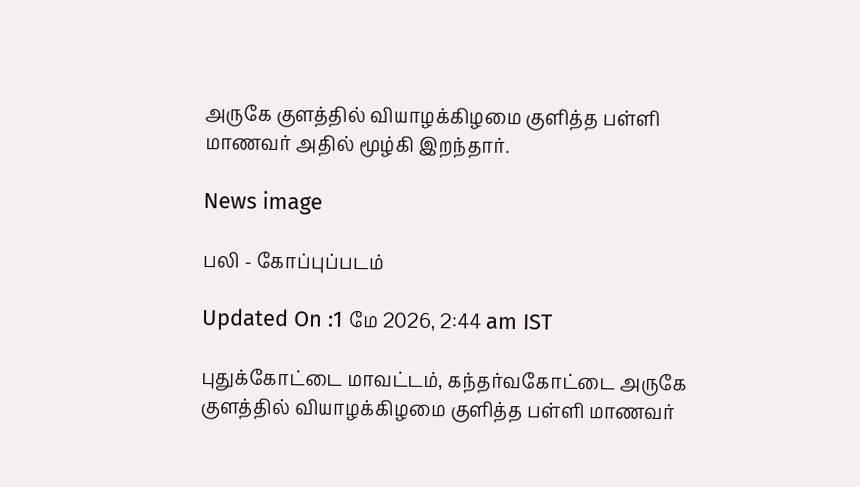அருகே குளத்தில் வியாழக்கிழமை குளித்த பள்ளி மாணவர் அதில் மூழ்கி இறந்தார்.

News image

பலி - கோப்புப்படம்

Updated On :1 மே 2026, 2:44 am IST

புதுக்கோட்டை மாவட்டம், கந்தர்வகோட்டை அருகே குளத்தில் வியாழக்கிழமை குளித்த பள்ளி மாணவர்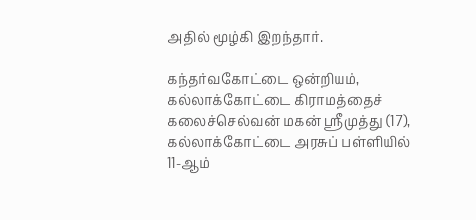அதில் மூழ்கி இறந்தார்.

கந்தர்வகோட்டை ஒன்றியம், கல்லாக்கோட்டை கிராமத்தைச் கலைச்செல்வன் மகன் ஸ்ரீமுத்து (17), கல்லாக்கோட்டை அரசுப் பள்ளியில் 11-ஆம்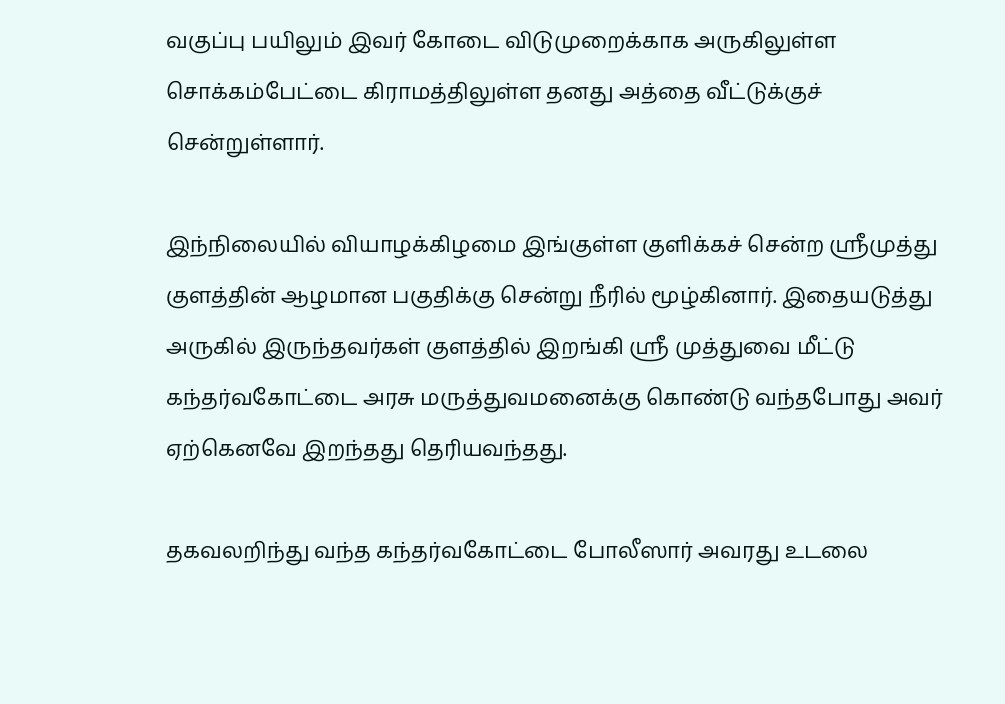வகுப்பு பயிலும் இவர் கோடை விடுமுறைக்காக அருகிலுள்ள சொக்கம்பேட்டை கிராமத்திலுள்ள தனது அத்தை வீட்டுக்குச் சென்றுள்ளார்.

இந்நிலையில் வியாழக்கிழமை இங்குள்ள குளிக்கச் சென்ற ஸ்ரீமுத்து குளத்தின் ஆழமான பகுதிக்கு சென்று நீரில் மூழ்கினார். இதையடுத்து அருகில் இருந்தவர்கள் குளத்தில் இறங்கி ஸ்ரீ முத்துவை மீட்டு கந்தர்வகோட்டை அரசு மருத்துவமனைக்கு கொண்டு வந்தபோது அவர் ஏற்கெனவே இறந்தது தெரியவந்தது.

தகவலறிந்து வந்த கந்தர்வகோட்டை போலீஸார் அவரது உடலை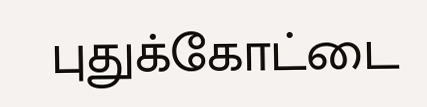புதுக்கோட்டை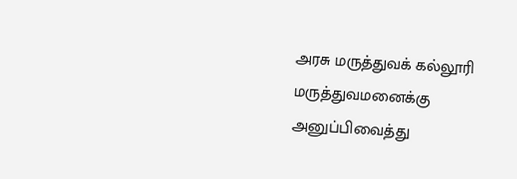அரசு மருத்துவக் கல்லூரி மருத்துவமனைக்கு அனுப்பிவைத்து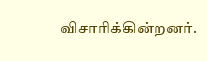விசாரிக்கின்றனர்.